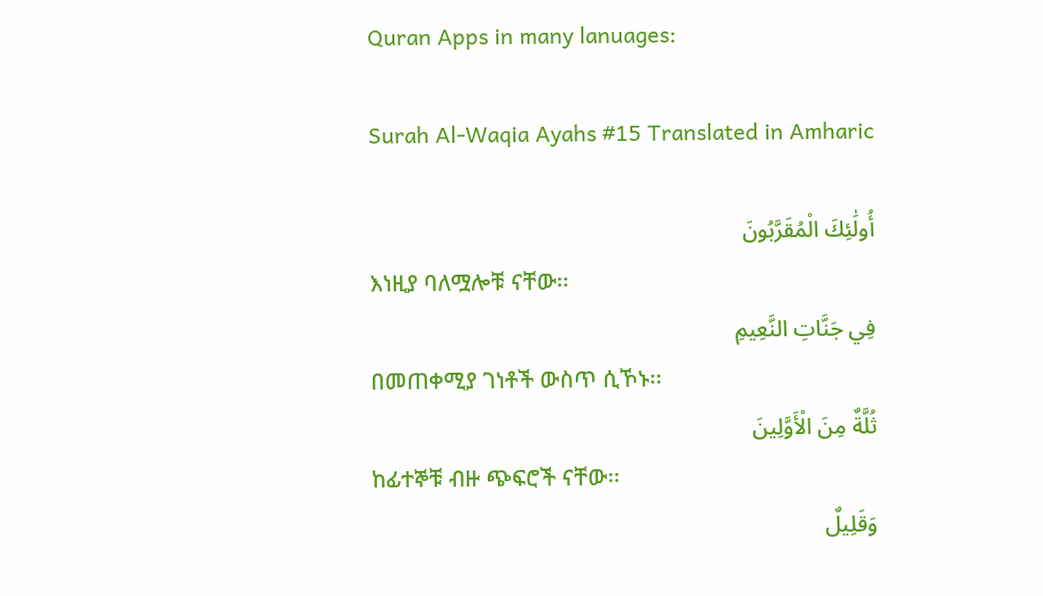Quran Apps in many lanuages:

Surah Al-Waqia Ayahs #15 Translated in Amharic

أُولَٰئِكَ الْمُقَرَّبُونَ
እነዚያ ባለሟሎቹ ናቸው፡፡
فِي جَنَّاتِ النَّعِيمِ
በመጠቀሚያ ገነቶች ውስጥ ሲኾኑ፡፡
ثُلَّةٌ مِنَ الْأَوَّلِينَ
ከፊተኞቹ ብዙ ጭፍሮች ናቸው፡፡
وَقَلِيلٌ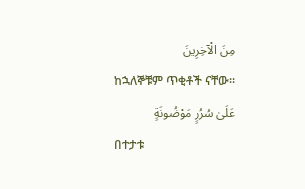مِنَ الْآخِرِينَ
ከኋለኞቹም ጥቂቶች ናቸው፡፡
عَلَىٰ سُرُرٍ مَوْضُونَةٍ
በተታቱ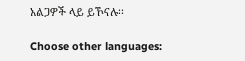አልጋዎች ላይ ይኾናሉ፡፡

Choose other languages: